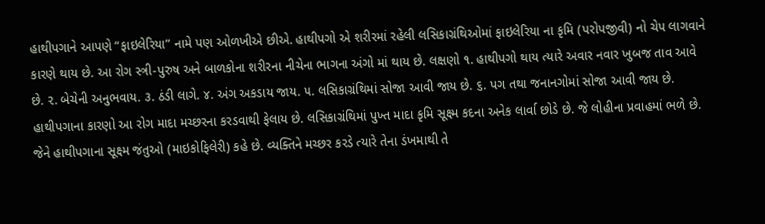હાથીપગાને આપણે “ફાઇલેરિયા” નામે પણ ઓળખીએ છીએ. હાથીપગો એ શરીરમાં રહેલી લસિકાગ્રંથિઓમાં ફાઇલેરિયા ના કૃમિ (પરોપજીવી) નો ચેપ લાગવાને કારણે થાય છે. આ રોગ સ્ત્રી-પુરુષ અને બાળકોના શરીરના નીચેના ભાગના અંગો માં થાય છે. લક્ષણો ૧. હાથીપગો થાય ત્યારે અવાર નવાર ખુબજ તાવ આવે છે. ૨. બેચેની અનુભવાય. ૩. ઠંડી લાગે. ૪. અંગ અકડાય જાય. ૫. લસિકાગ્રંથિમાં સોજા આવી જાય છે. ૬. પગ તથા જનાનગોમાં સોજા આવી જાય છે. હાથીપગાના કારણો આ રોગ માદા મચ્છરના કરડવાથી ફેલાય છે. લસિકાગ્રંથિમાં પુખ્ત માદા કૃમિ સૂક્ષ્મ કદના અનેક લાર્વા છોડે છે. જે લોહીના પ્રવાહમાં ભળે છે. જેને હાથીપગાના સૂક્ષ્મ જંતુઓ (માઇકોફિલેરી) કહે છે. વ્યક્તિને મચ્છર કરડે ત્યારે તેના ડંખમાથી તે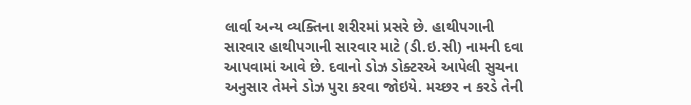લાર્વા અન્ય વ્યક્તિના શરીરમાં પ્રસરે છે. હાથીપગાની સારવાર હાથીપગાની સારવાર માટે (ડી.ઇ.સી) નામની દવા આપવામાં આવે છે. દવાનો ડોઝ ડોક્ટરએ આપેલી સુચના અનુસાર તેમને ડોઝ પુરા કરવા જોઇયે. મચ્છર ન કરડે તેની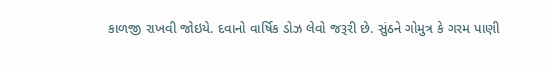કાળજી રાખવી જોઇયે. દવાનો વાર્ષિક ડોઝ લેવો જરૂરી છે. સુંઠને ગોમુત્ર કે ગરમ પાણી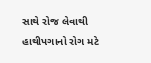સાથે રોજ લેવાથી હાથીપગાનો રોગ મટે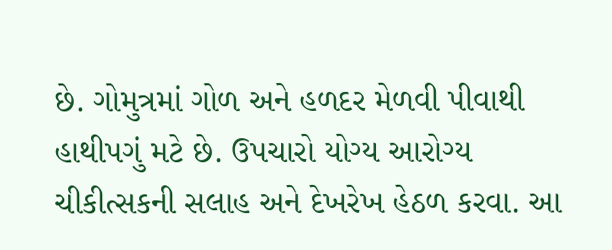છે. ગોમુત્રમાં ગોળ અને હળદર મેળવી પીવાથી હાથીપગું મટે છે. ઉપચારો યોગ્ય આરોગ્ય ચીકીત્સકની સલાહ અને દેખરેખ હેઠળ કરવા. આ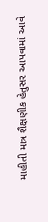માહીતી માત્ર શૈક્ષણીક હેતુસર આપવામાં આવે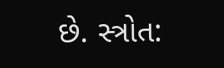છે. સ્ત્રોત: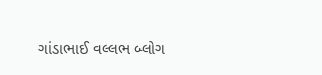ગાંડાભાઈ વલ્લભ બ્લોગ